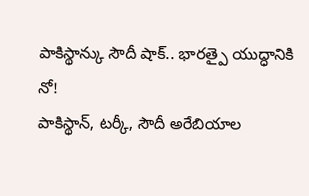పాకిస్థాన్కు సౌదీ షాక్.. భారత్పై యుద్ధానికి నో!
పాకిస్థాన్, టర్కీ, సౌదీ అరేబియాల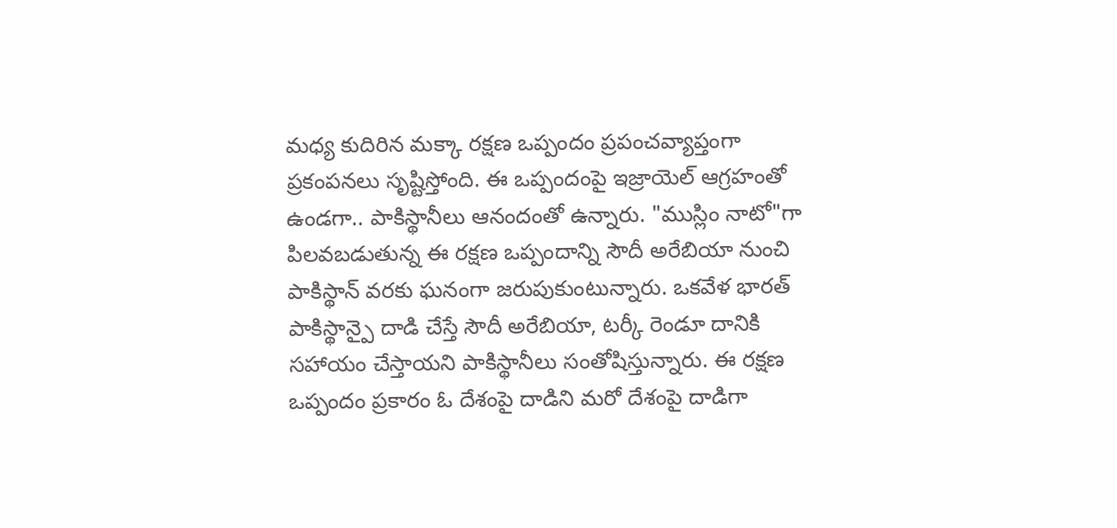మధ్య కుదిరిన మక్కా రక్షణ ఒప్పందం ప్రపంచవ్యాప్తంగా ప్రకంపనలు సృష్టిస్తోంది. ఈ ఒప్పందంపై ఇజ్రాయెల్ ఆగ్రహంతో ఉండగా.. పాకిస్థానీలు ఆనందంతో ఉన్నారు. "ముస్లిం నాటో"గా పిలవబడుతున్న ఈ రక్షణ ఒప్పందాన్ని సౌదీ అరేబియా నుంచి పాకిస్థాన్ వరకు ఘనంగా జరుపుకుంటున్నారు. ఒకవేళ భారత్ పాకిస్థాన్పై దాడి చేస్తే సౌదీ అరేబియా, టర్కీ రెండూ దానికి సహాయం చేస్తాయని పాకిస్థానీలు సంతోషిస్తున్నారు. ఈ రక్షణ ఒప్పందం ప్రకారం ఓ దేశంపై దాడిని మరో దేశంపై దాడిగా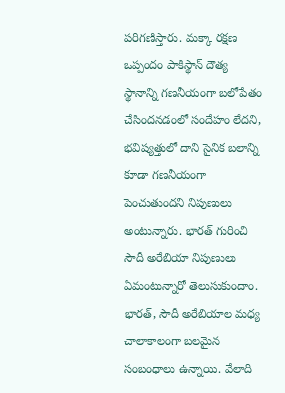పరిగణిస్తారు. మక్కా రక్షణ ఒప్పందం పాకిస్థాన్ దౌత్య స్థానాన్ని గణనీయంగా బలోపేతం చేసిందనడంలో సందేహం లేదని, భవిష్యత్తులో దాని సైనిక బలాన్ని కూడా గణనీయంగా పెంచుతుందని నిపుణులు అంటున్నారు. భారత్ గురించి సౌదీ అరేబియా నిపుణులు ఏమంటున్నారో తెలుసుకుందాం.
భారత్, సౌదీ అరేబియాల మధ్య చాలాకాలంగా బలమైన సంబంధాలు ఉన్నాయి. వేలాది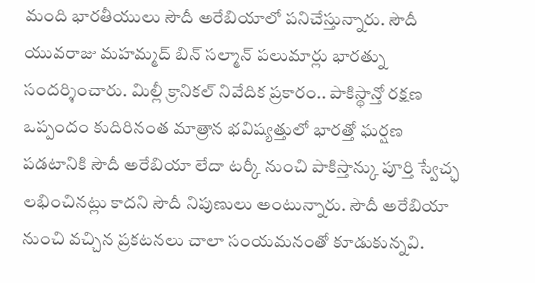మంది భారతీయులు సౌదీ అరేబియాలో పనిచేస్తున్నారు. సౌదీ యువరాజు మహమ్మద్ బిన్ సల్మాన్ పలుమార్లు భారత్ను సందర్శించారు. మిల్లీ క్రానికల్ నివేదిక ప్రకారం.. పాకిస్థాన్తో రక్షణ ఒప్పందం కుదిరినంత మాత్రాన భవిష్యత్తులో భారత్తో ఘర్షణ పడటానికి సౌదీ అరేబియా లేదా టర్కీ నుంచి పాకిస్తాన్కు పూర్తి స్వేచ్ఛ లభించినట్లు కాదని సౌదీ నిపుణులు అంటున్నారు. సౌదీ అరేబియా నుంచి వచ్చిన ప్రకటనలు చాలా సంయమనంతో కూడుకున్నవి.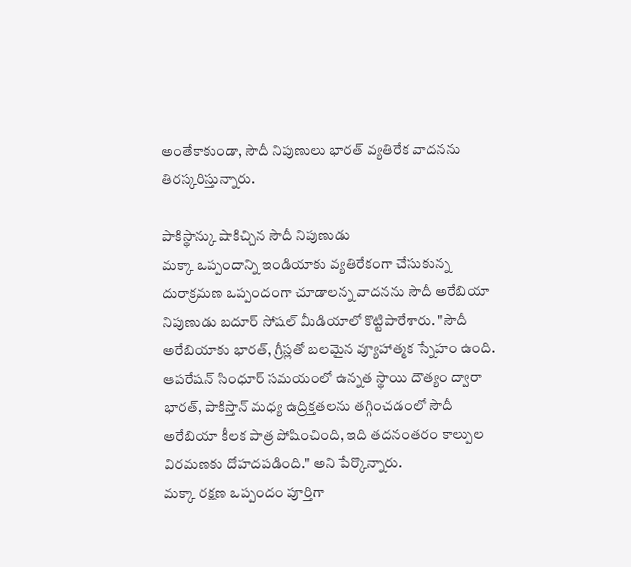అంతేకాకుండా, సౌదీ నిపుణులు భారత్ వ్యతిరేక వాదనను తిరస్కరిస్తున్నారు.

పాకిస్థాన్కు షాకిచ్చిన సౌదీ నిపుణుడు
మక్కా ఒప్పందాన్ని ఇండియాకు వ్యతిరేకంగా చేసుకున్న దురాక్రమణ ఒప్పందంగా చూడాలన్న వాదనను సౌదీ అరేబియా నిపుణుడు బదూర్ సోషల్ మీడియాలో కొట్టిపారేశారు. "సౌదీ అరేబియాకు భారత్, గ్రీస్లతో బలమైన వ్యూహాత్మక స్నేహం ఉంది. ఆపరేషన్ సింధూర్ సమయంలో ఉన్నత స్థాయి దౌత్యం ద్వారా భారత్, పాకిస్తాన్ మధ్య ఉద్రిక్తతలను తగ్గించడంలో సౌదీ అరేబియా కీలక పాత్ర పోషించింది, ఇది తదనంతరం కాల్పుల విరమణకు దోహదపడింది." అని పేర్కొన్నారు.
మక్కా రక్షణ ఒప్పందం పూర్తిగా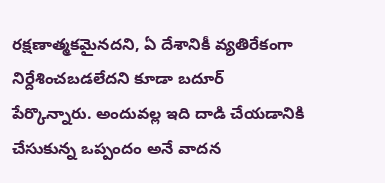రక్షణాత్మకమైనదని, ఏ దేశానికీ వ్యతిరేకంగా నిర్దేశించబడలేదని కూడా బదూర్ పేర్కొన్నారు. అందువల్ల ఇది దాడి చేయడానికి చేసుకున్న ఒప్పందం అనే వాదన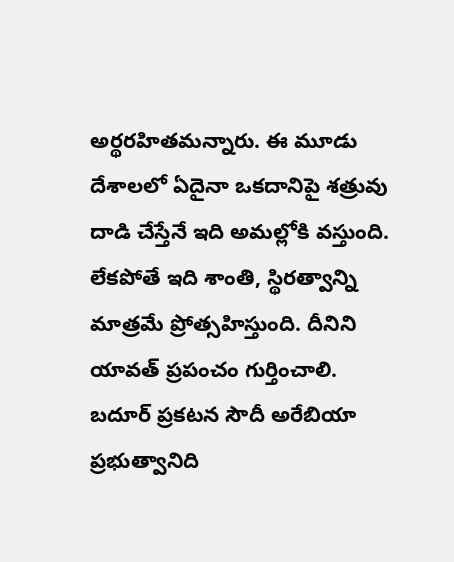అర్థరహితమన్నారు. ఈ మూడు దేశాలలో ఏదైనా ఒకదానిపై శత్రువు దాడి చేస్తేనే ఇది అమల్లోకి వస్తుంది. లేకపోతే ఇది శాంతి, స్థిరత్వాన్ని మాత్రమే ప్రోత్సహిస్తుంది. దీనిని యావత్ ప్రపంచం గుర్తించాలి. బదూర్ ప్రకటన సౌదీ అరేబియా ప్రభుత్వానిది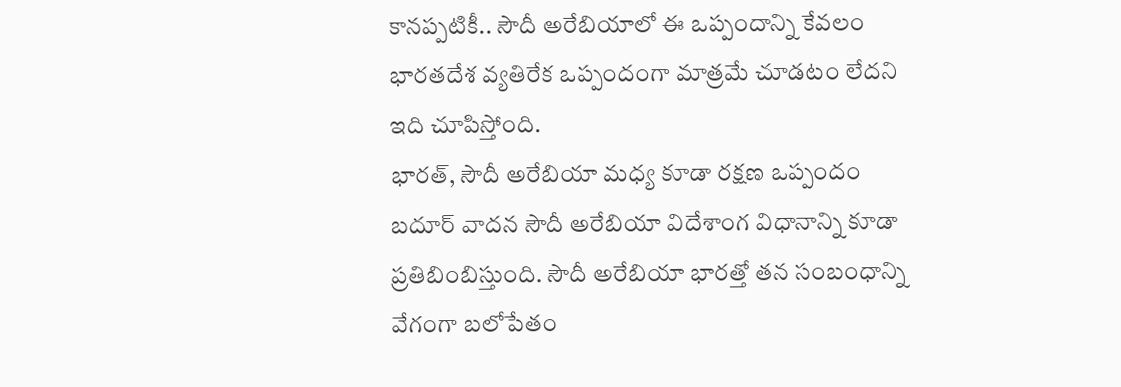కానప్పటికీ.. సౌదీ అరేబియాలో ఈ ఒప్పందాన్ని కేవలం భారతదేశ వ్యతిరేక ఒప్పందంగా మాత్రమే చూడటం లేదని ఇది చూపిస్తోంది.
భారత్, సౌదీ అరేబియా మధ్య కూడా రక్షణ ఒప్పందం
బదూర్ వాదన సౌదీ అరేబియా విదేశాంగ విధానాన్ని కూడా ప్రతిబింబిస్తుంది. సౌదీ అరేబియా భారత్తో తన సంబంధాన్ని వేగంగా బలోపేతం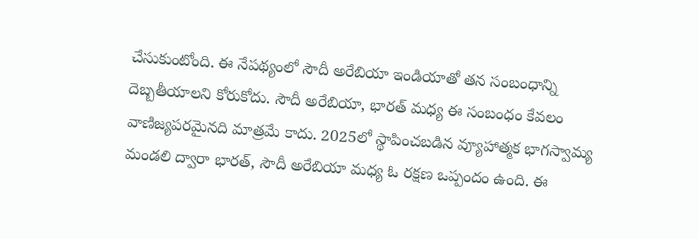చేసుకుంటోంది. ఈ నేపథ్యంలో సౌదీ అరేబియా ఇండియాతో తన సంబంధాన్ని దెబ్బతీయాలని కోరుకోదు. సౌదీ అరేబియా, భారత్ మధ్య ఈ సంబంధం కేవలం వాణిజ్యపరమైనది మాత్రమే కాదు. 2025లో స్థాపించబడిన వ్యూహాత్మక భాగస్వామ్య మండలి ద్వారా భారత్, సౌదీ అరేబియా మధ్య ఓ రక్షణ ఒప్పందం ఉంది. ఈ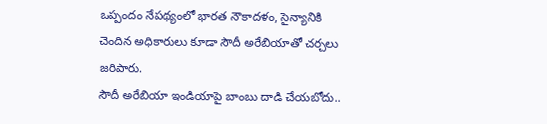ఒప్పందం నేపథ్యంలో భారత నౌకాదళం, సైన్యానికి చెందిన అధికారులు కూడా సౌదీ అరేబియాతో చర్చలు జరిపారు.
సౌదీ అరేబియా ఇండియాపై బాంబు దాడి చేయబోదు..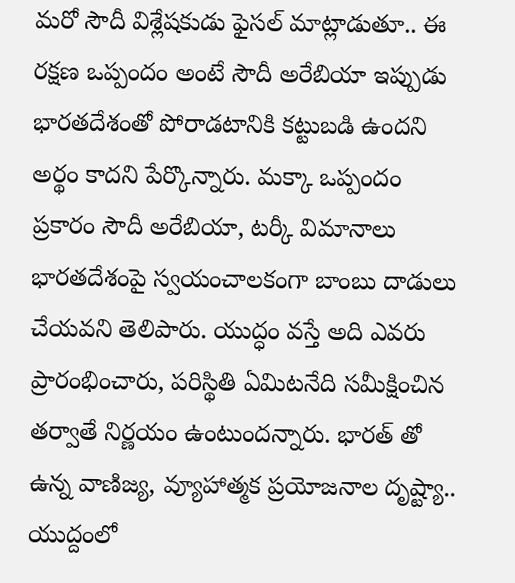మరో సౌదీ విశ్లేషకుడు ఫైసల్ మాట్లాడుతూ.. ఈ రక్షణ ఒప్పందం అంటే సౌదీ అరేబియా ఇప్పుడు భారతదేశంతో పోరాడటానికి కట్టుబడి ఉందని అర్థం కాదని పేర్కొన్నారు. మక్కా ఒప్పందం ప్రకారం సౌదీ అరేబియా, టర్కీ విమానాలు భారతదేశంపై స్వయంచాలకంగా బాంబు దాడులు చేయవని తెలిపారు. యుద్ధం వస్తే అది ఎవరు ప్రారంభించారు, పరిస్థితి ఏమిటనేది సమీక్షించిన తర్వాతే నిర్ణయం ఉంటుందన్నారు. భారత్ తో ఉన్న వాణిజ్య, వ్యూహాత్మక ప్రయోజనాల దృష్ట్యా.. యుద్దంలో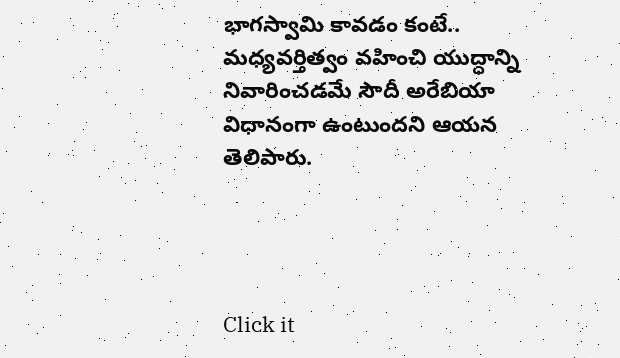భాగస్వామి కావడం కంటే.. మధ్యవర్తిత్వం వహించి యుద్ధాన్ని నివారించడమే సౌదీ అరేబియా విధానంగా ఉంటుందని ఆయన తెలిపారు.




Click it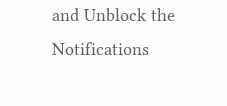and Unblock the Notifications